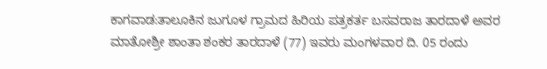ಕಾಗವಾಡ:ತಾಲೂಕಿನ ಜುಗೂಳ ಗ್ರಾಮದ ಹಿರಿಯ ಪತ್ರಕರ್ತ ಬಸವರಾಜ ತಾರದಾಳೆ ಅವರ ಮಾತೋಶ್ರೀ ಶಾಂತಾ ಶಂಕರ ತಾರದಾಳೆ (77) ಇವರು ಮಂಗಳವಾರ ದಿ. 05 ರಂದು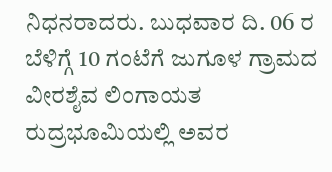ನಿಧನರಾದರು. ಬುಧವಾರ ದಿ. 06 ರ ಬೆಳಿಗ್ಗೆ 10 ಗಂಟೆಗೆ ಜುಗೂಳ ಗ್ರಾಮದ ವೀರಶೈವ ಲಿಂಗಾಯತ ರುದ್ರಭೂಮಿಯಲ್ಲಿ ಅವರ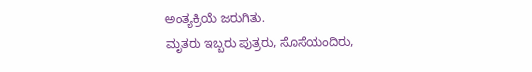ಅಂತ್ಯಕ್ರಿಯೆ ಜರುಗಿತು.
ಮೃತರು ಇಬ್ಬರು ಪುತ್ರರು, ಸೊಸೆಯಂದಿರು,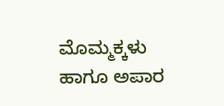ಮೊಮ್ಮಕ್ಕಳು ಹಾಗೂ ಅಪಾರ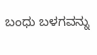ಬಂಧು ಬಳಗವನ್ನು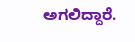ಅಗಲಿದ್ದಾರೆ.